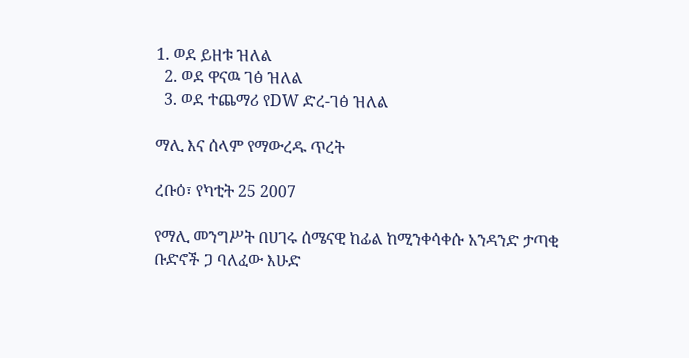1. ወደ ይዘቱ ዝለል
  2. ወደ ዋናዉ ገፅ ዝለል
  3. ወደ ተጨማሪ የDW ድረ-ገፅ ዝለል

ማሊ እና ሰላም የማውረዱ ጥረት

ረቡዕ፣ የካቲት 25 2007

የማሊ መንግሥት በሀገሩ ሰሜናዊ ከፊል ከሚንቀሳቀሱ አንዳንድ ታጣቂ ቡድኖች ጋ ባለፈው እሁድ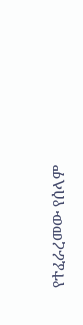የተፈራረመው የሰላም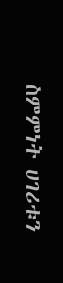ስምምነት ሀገሪቱን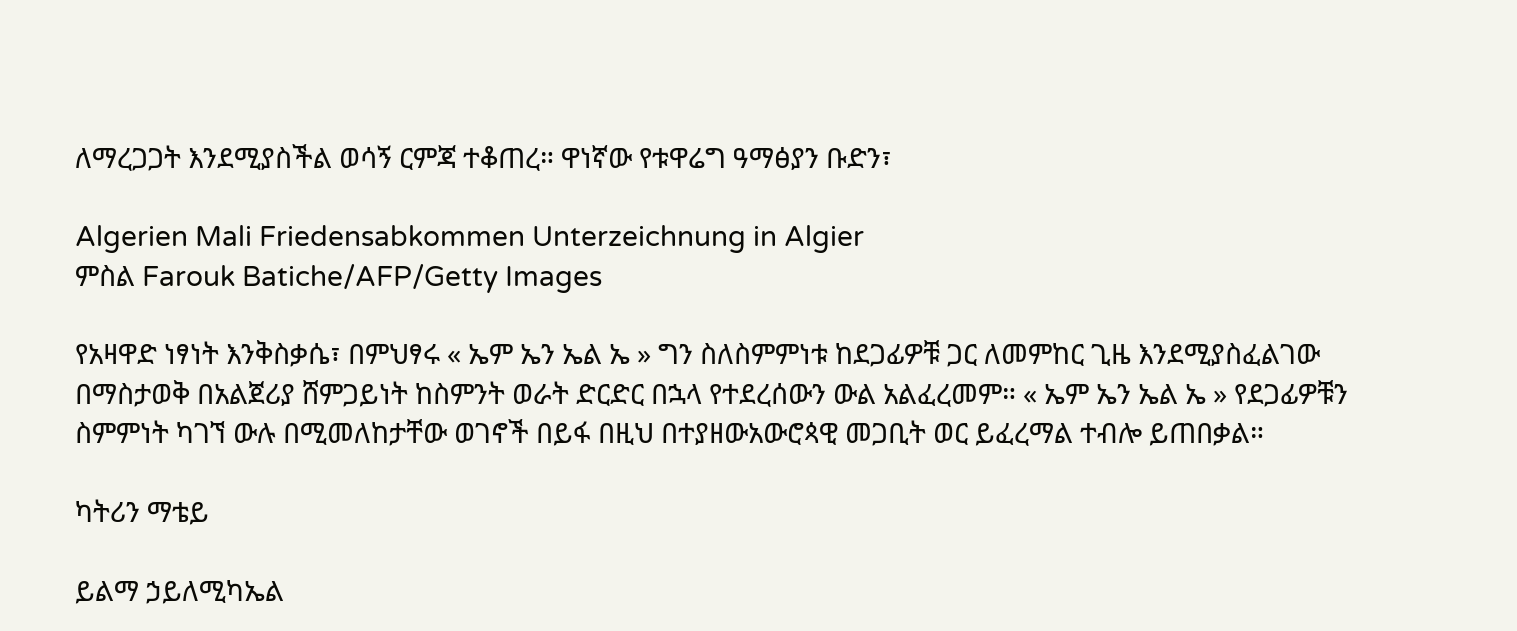ለማረጋጋት እንደሚያስችል ወሳኝ ርምጃ ተቆጠረ። ዋነኛው የቱዋሬግ ዓማፅያን ቡድን፣

Algerien Mali Friedensabkommen Unterzeichnung in Algier
ምስል Farouk Batiche/AFP/Getty Images

የአዛዋድ ነፃነት እንቅስቃሴ፣ በምህፃሩ « ኤም ኤን ኤል ኤ » ግን ስለስምምነቱ ከደጋፊዎቹ ጋር ለመምከር ጊዜ እንደሚያስፈልገው በማስታወቅ በአልጀሪያ ሸምጋይነት ከስምንት ወራት ድርድር በኋላ የተደረሰውን ውል አልፈረመም። « ኤም ኤን ኤል ኤ » የደጋፊዎቹን ስምምነት ካገኘ ውሉ በሚመለከታቸው ወገኖች በይፋ በዚህ በተያዘውአውሮጳዊ መጋቢት ወር ይፈረማል ተብሎ ይጠበቃል።

ካትሪን ማቴይ

ይልማ ኃይለሚካኤል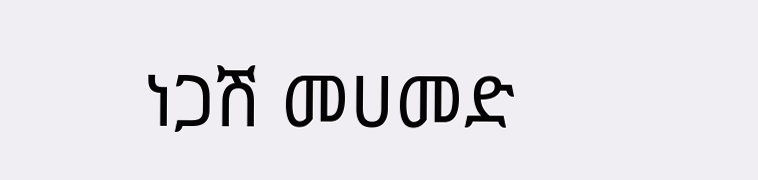ነጋሽ መሀመድ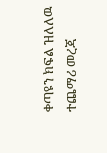ቀጣዩን ክፍል ዝለለዉ ተጨማሪ መረጃ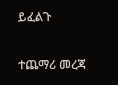ይፈልጉ

ተጨማሪ መረጃ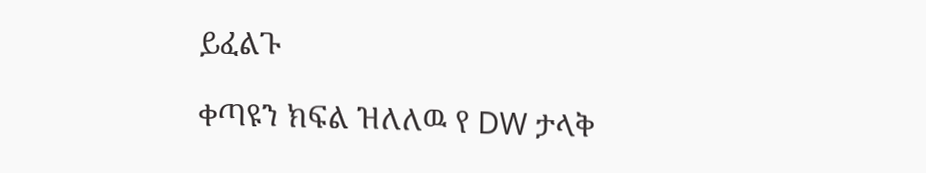ይፈልጉ

ቀጣዩን ክፍል ዝለለዉ የ DW ታላቅ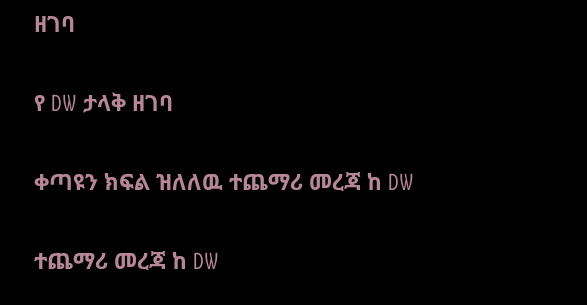ዘገባ

የ DW ታላቅ ዘገባ

ቀጣዩን ክፍል ዝለለዉ ተጨማሪ መረጃ ከ DW

ተጨማሪ መረጃ ከ DW